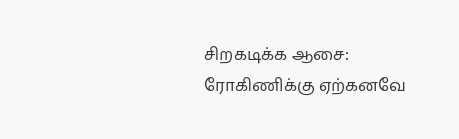சிறகடிக்க ஆசை: ரோகிணிக்கு ஏற்கனவே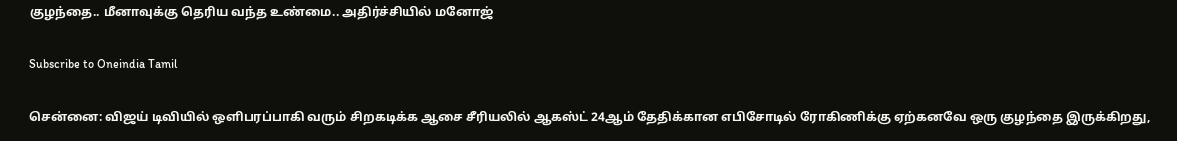குழந்தை.. மீனாவுக்கு தெரிய வந்த உண்மை.. அதிர்ச்சியில் மனோஜ்

Subscribe to Oneindia Tamil

சென்னை: விஜய் டிவியில் ஒளிபரப்பாகி வரும் சிறகடிக்க ஆசை சீரியலில் ஆகஸ்ட் 24ஆம் தேதிக்கான எபிசோடில் ரோகிணிக்கு ஏற்கனவே ஒரு குழந்தை இருக்கிறது,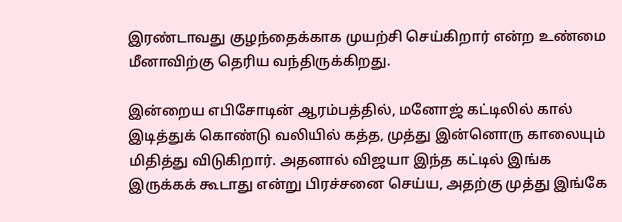இரண்டாவது குழந்தைக்காக முயற்சி செய்கிறார் என்ற உண்மை மீனாவிற்கு தெரிய வந்திருக்கிறது.

இன்றைய எபிசோடின் ஆரம்பத்தில், மனோஜ் கட்டிலில் கால் இடித்துக் கொண்டு வலியில் கத்த, முத்து இன்னொரு காலையும் மிதித்து விடுகிறார். அதனால் விஜயா இந்த கட்டில் இங்க இருக்கக் கூடாது என்று பிரச்சனை செய்ய, அதற்கு முத்து இங்கே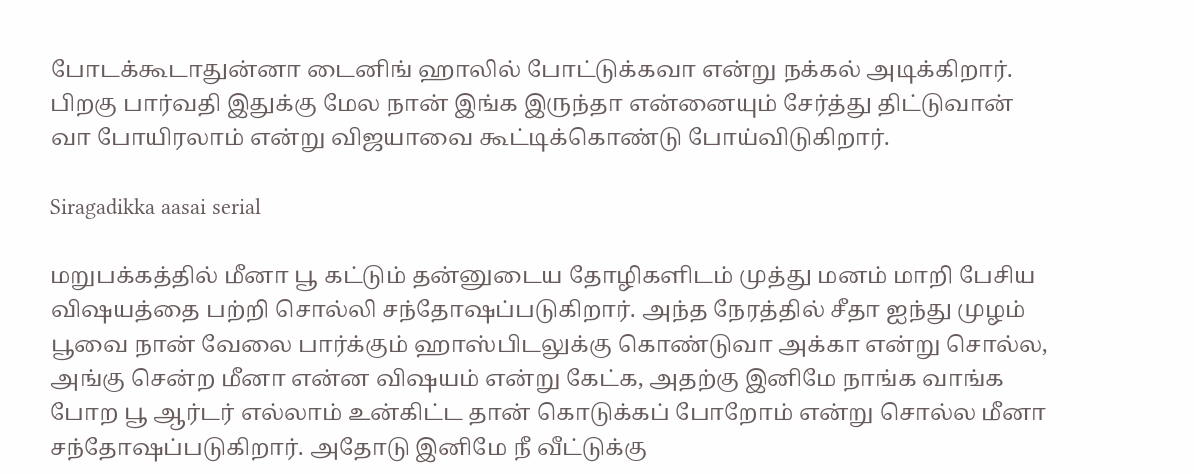போடக்கூடாதுன்னா டைனிங் ஹாலில் போட்டுக்கவா என்று நக்கல் அடிக்கிறார். பிறகு பார்வதி இதுக்கு மேல நான் இங்க இருந்தா என்னையும் சேர்த்து திட்டுவான் வா போயிரலாம் என்று விஜயாவை கூட்டிக்கொண்டு போய்விடுகிறார்.

Siragadikka aasai serial

மறுபக்கத்தில் மீனா பூ கட்டும் தன்னுடைய தோழிகளிடம் முத்து மனம் மாறி பேசிய விஷயத்தை பற்றி சொல்லி சந்தோஷப்படுகிறார். அந்த நேரத்தில் சீதா ஐந்து முழம் பூவை நான் வேலை பார்க்கும் ஹாஸ்பிடலுக்கு கொண்டுவா அக்கா என்று சொல்ல, அங்கு சென்ற மீனா என்ன விஷயம் என்று கேட்க, அதற்கு இனிமே நாங்க வாங்க போற பூ ஆர்டர் எல்லாம் உன்கிட்ட தான் கொடுக்கப் போறோம் என்று சொல்ல மீனா சந்தோஷப்படுகிறார். அதோடு இனிமே நீ வீட்டுக்கு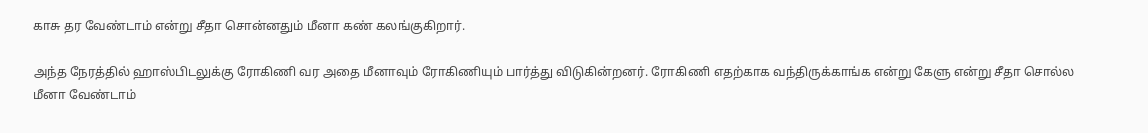காசு தர வேண்டாம் என்று சீதா சொன்னதும் மீனா கண் கலங்குகிறார்.

அந்த நேரத்தில் ஹாஸ்பிடலுக்கு ரோகிணி வர அதை மீனாவும் ரோகிணியும் பார்த்து விடுகின்றனர். ரோகிணி எதற்காக வந்திருக்காங்க என்று கேளு என்று சீதா சொல்ல மீனா வேண்டாம்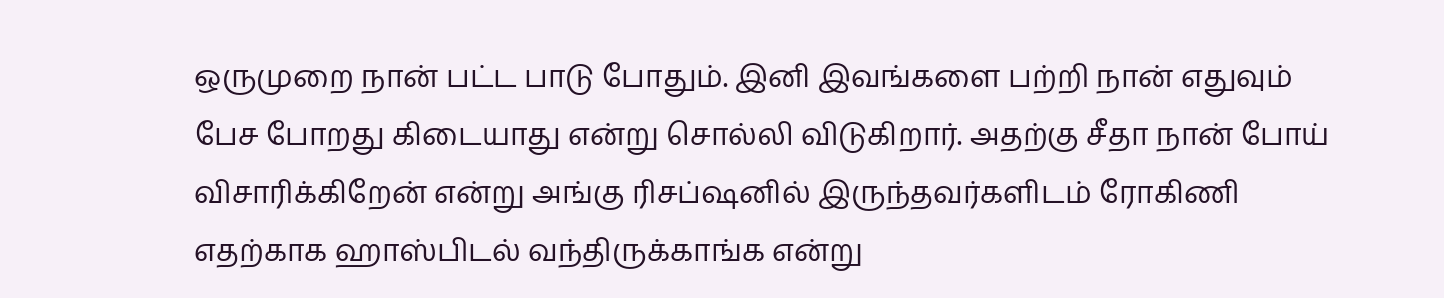ஒருமுறை நான் பட்ட பாடு போதும். இனி இவங்களை பற்றி நான் எதுவும் பேச போறது கிடையாது என்று சொல்லி விடுகிறார். அதற்கு சீதா நான் போய் விசாரிக்கிறேன் என்று அங்கு ரிசப்ஷனில் இருந்தவர்களிடம் ரோகிணி எதற்காக ஹாஸ்பிடல் வந்திருக்காங்க என்று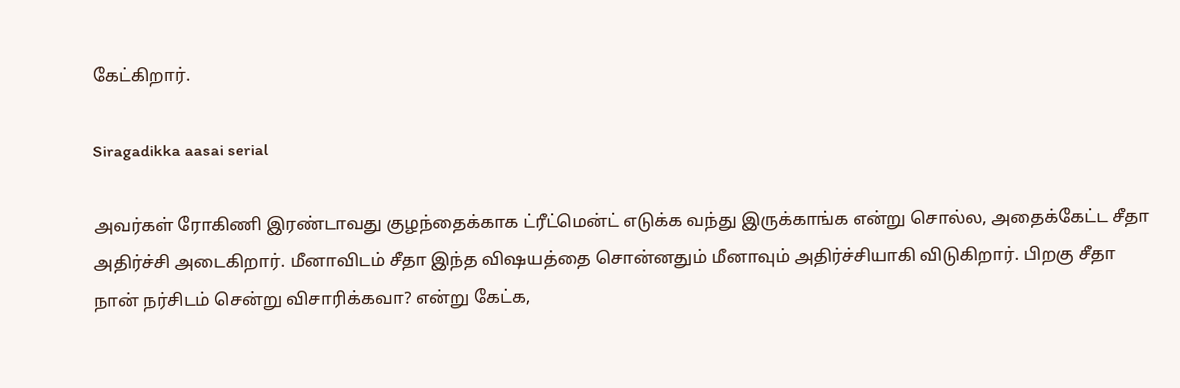கேட்கிறார்.

Siragadikka aasai serial

அவர்கள் ரோகிணி இரண்டாவது குழந்தைக்காக ட்ரீட்மென்ட் எடுக்க வந்து இருக்காங்க என்று சொல்ல, அதைக்கேட்ட சீதா அதிர்ச்சி அடைகிறார். மீனாவிடம் சீதா இந்த விஷயத்தை சொன்னதும் மீனாவும் அதிர்ச்சியாகி விடுகிறார். பிறகு சீதா நான் நர்சிடம் சென்று விசாரிக்கவா? என்று கேட்க,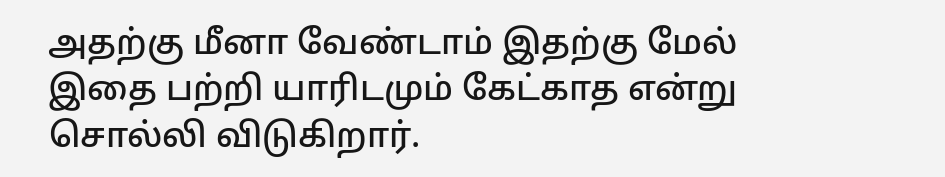அதற்கு மீனா வேண்டாம் இதற்கு மேல் இதை பற்றி யாரிடமும் கேட்காத என்று சொல்லி விடுகிறார்.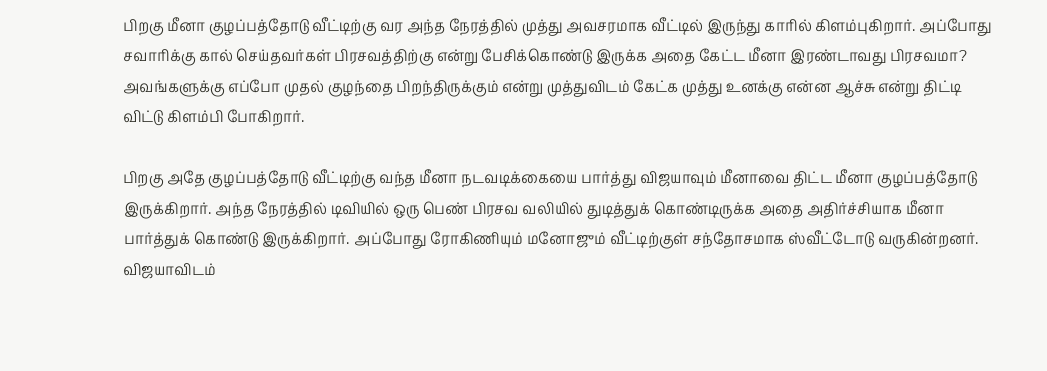பிறகு மீனா குழப்பத்தோடு வீட்டிற்கு வர அந்த நேரத்தில் முத்து அவசரமாக வீட்டில் இருந்து காரில் கிளம்புகிறார். அப்போது சவாரிக்கு கால் செய்தவர்கள் பிரசவத்திற்கு என்று பேசிக்கொண்டு இருக்க அதை கேட்ட மீனா இரண்டாவது பிரசவமா? அவங்களுக்கு எப்போ முதல் குழந்தை பிறந்திருக்கும் என்று முத்துவிடம் கேட்க முத்து உனக்கு என்ன ஆச்சு என்று திட்டி விட்டு கிளம்பி போகிறார்.

பிறகு அதே குழப்பத்தோடு வீட்டிற்கு வந்த மீனா நடவடிக்கையை பார்த்து விஜயாவும் மீனாவை திட்ட மீனா குழப்பத்தோடு இருக்கிறார். அந்த நேரத்தில் டிவியில் ஒரு பெண் பிரசவ வலியில் துடித்துக் கொண்டிருக்க அதை அதிர்ச்சியாக மீனா பார்த்துக் கொண்டு இருக்கிறார். அப்போது ரோகிணியும் மனோஜும் வீட்டிற்குள் சந்தோசமாக ஸ்வீட்டோடு வருகின்றனர். விஜயாவிடம்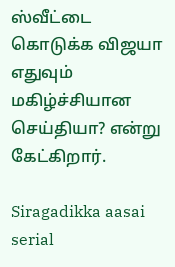ஸ்வீட்டை கொடுக்க விஜயா எதுவும் மகிழ்ச்சியான செய்தியா? என்று கேட்கிறார்.

Siragadikka aasai serial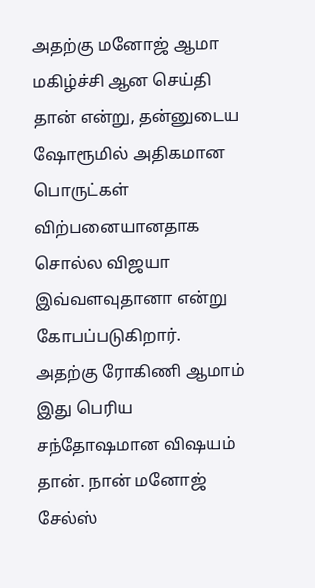அதற்கு மனோஜ் ஆமா மகிழ்ச்சி ஆன செய்தி தான் என்று, தன்னுடைய ஷோரூமில் அதிகமான பொருட்கள் விற்பனையானதாக சொல்ல விஜயா இவ்வளவுதானா என்று கோபப்படுகிறார். அதற்கு ரோகிணி ஆமாம் இது பெரிய சந்தோஷமான விஷயம் தான். நான் மனோஜ் சேல்ஸ்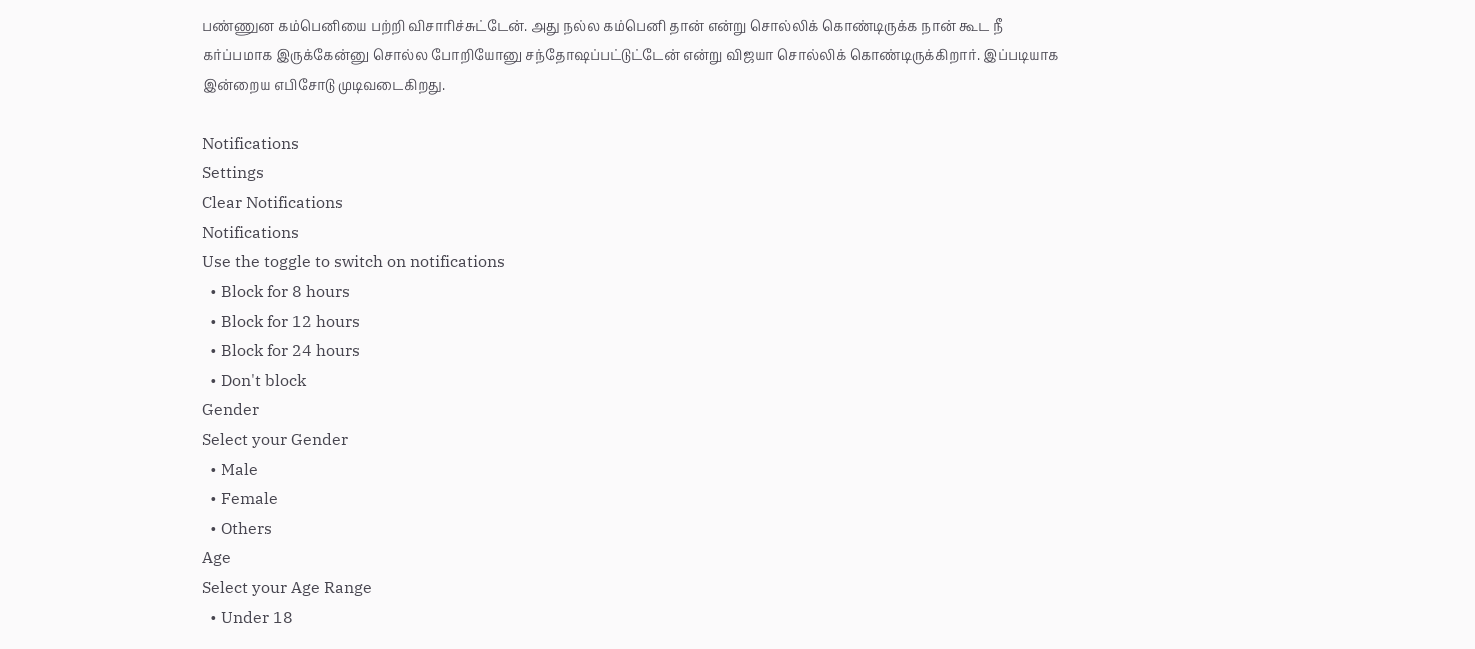பண்ணுன கம்பெனியை பற்றி விசாரிச்சுட்டேன். அது நல்ல கம்பெனி தான் என்று சொல்லிக் கொண்டிருக்க நான் கூட நீ கர்ப்பமாக இருக்கேன்னு சொல்ல போறியோனு சந்தோஷப்பட்டுட்டேன் என்று விஜயா சொல்லிக் கொண்டிருக்கிறார். இப்படியாக இன்றைய எபிசோடு முடிவடைகிறது.

Notifications
Settings
Clear Notifications
Notifications
Use the toggle to switch on notifications
  • Block for 8 hours
  • Block for 12 hours
  • Block for 24 hours
  • Don't block
Gender
Select your Gender
  • Male
  • Female
  • Others
Age
Select your Age Range
  • Under 18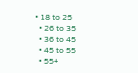• 18 to 25
  • 26 to 35
  • 36 to 45
  • 45 to 55
  • 55+